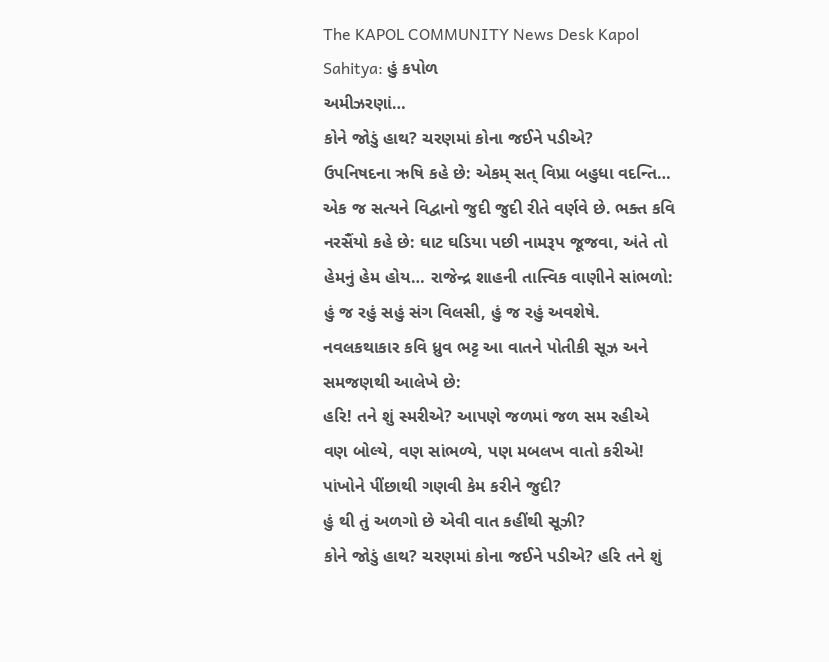The KAPOL COMMUNITY News Desk Kapol Sahitya: હું કપોળ
અમીઝરણાં…
કોને જોડું હાથ? ચરણમાં કોના જઈને પડીએ?
ઉપનિષદના ઋષિ કહે છે: એકમ્ સત્ વિપ્રા બહુધા વદન્તિ… એક જ સત્યને વિદ્વાનો જુદી જુદી રીતે વર્ણવે છે. ભક્ત કવિ નરસૈંયો કહે છે: ઘાટ ઘડિયા પછી નામરૂપ જૂજવા, અંતે તો હેમનું હેમ હોય… રાજેન્દ્ર શાહની તાત્ત્વિક વાણીને સાંભળો: હું જ રહું સહું સંગ વિલસી, હું જ રહું અવશેષે. નવલકથાકાર કવિ ધ્રુવ ભટ્ટ આ વાતને પોતીકી સૂઝ અને સમજણથી આલેખે છે:
હરિ! તને શું સ્મરીએ? આપણે જળમાં જળ સમ રહીએ
વણ બોલ્યે, વણ સાંભળ્યે, પણ મબલખ વાતો કરીએ!
પાંખોને પીંછાથી ગણવી કેમ કરીને જુદી?
હું થી તું અળગો છે એવી વાત કહીંથી સૂઝી?
કોને જોડું હાથ? ચરણમાં કોના જઈને પડીએ? હરિ તને શું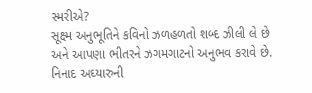સ્મરીએ?
સૂક્ષ્મ અનુભૂતિને કવિનો ઝળહળતો શબ્દ ઝીલી લે છે અને આપણા ભીતરને ઝગમગાટનો અનુભવ કરાવે છે. નિનાદ અઘ્યારુની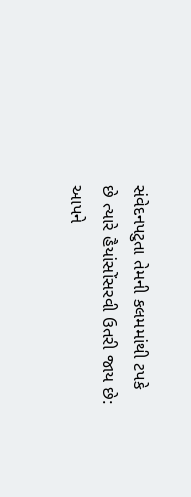સંવેદનપટુતા તેમની કલમમાંથી ટપકે છે ત્યારે હૈયાંસોંસરવી ઉતરી જાય છે:
આપને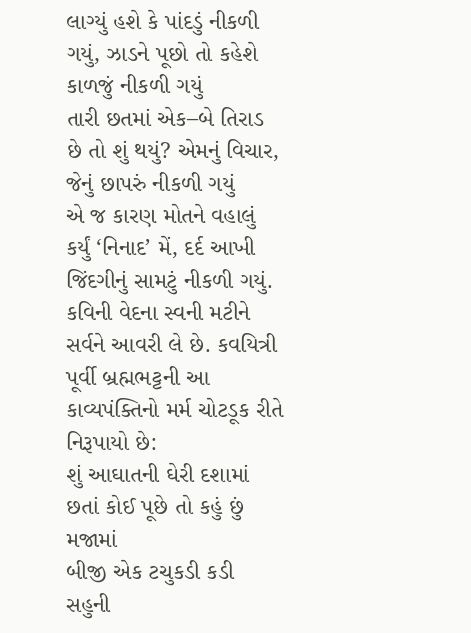લાગ્યું હશે કે પાંદડું નીકળી ગયું, ઝાડને પૂછો તો કહેશે કાળજું નીકળી ગયું
તારી છતમાં એક–બે તિરાડ છે તો શું થયું? એમનું વિચાર, જેનું છાપરું નીકળી ગયું
એ જ કારણ મોતને વહાલું કર્યું ‘નિનાદ’ મેં, દર્દ આખી જિંદગીનું સામટું નીકળી ગયું.
કવિની વેદના સ્વની મટીને સર્વને આવરી લે છે. કવયિત્રી પૂર્વી બ્રહ્મભટ્ટની આ કાવ્યપંક્તિનો મર્મ ચોટડૂક રીતે નિરૂપાયો છે:
શું આઘાતની ઘેરી દશામાં છતાં કોઈ પૂછે તો કહું છું મજામાં
બીજી એક ટચુકડી કડી સહુની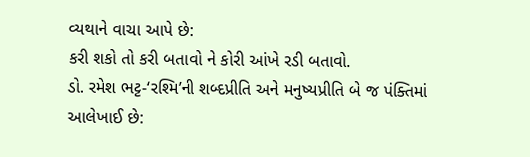વ્યથાને વાચા આપે છે:
કરી શકો તો કરી બતાવો ને કોરી આંખે રડી બતાવો.
ડો. રમેશ ભટ્ટ-‘રશ્મિ’ની શબ્દપ્રીતિ અને મનુષ્યપ્રીતિ બે જ પંક્તિમાં આલેખાઈ છે: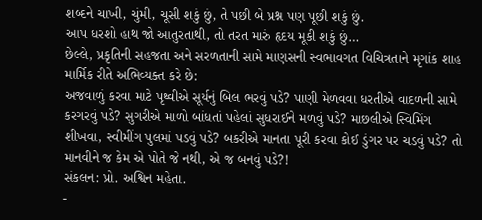શબ્દને ચાખી, ચુંમી, ચૂસી શકું છું, તે પછી બે પ્રશ્ન પણ પૂછી શકું છું.
આપ ધરશો હાથ જો આતુરતાથી, તો તરત મારું હૃદય મૂકી શકું છું…
છેલ્લે, પ્રકૃતિની સહજતા અને સરળતાની સામે માણસની સ્વભાવગત વિચિત્રતાને મૃગાંક શાહ માર્મિક રીતે અભિવ્યક્ત કરે છે:
અજવાળું કરવા માટે પૃથ્વીએ સૂર્યનું બિલ ભરવું પડે? પાણી મેળવવા ધરતીએ વાદળની સામે કરગરવું પડે? સુગરીએ માળો બાંધતાં પહેલાં સુધરાઈને મળવું પડે? માછલીએ સ્વિમિંગ શીખવા, સ્વીમીંગ પુલમાં પડવું પડે? બકરીએ માનતા પૂરી કરવા કોઈ ડુંગર પર ચડવું પડે? તો માનવીને જ કેમ એ પોતે જે નથી, એ જ બનવું પડે?!
સંકલન: પ્રો. અશ્વિન મહેતા.
-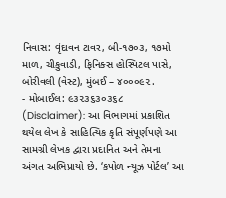નિવાસ: વૃંદાવન ટાવર, બી-૧૭૦૩, ૧૭મો માળ, ચીકુવાડી, ફિનિક્સ હોસ્પિટલ પાસે, બોરીવલી (વેસ્ટ), મુંબઈ – ૪૦૦૦૯૨.
- મોબાઈલ: ૯૩૨૩૬૩૦૩૬૮
(Disclaimer): આ વિભાગમાં પ્રકાશિત થયેલ લેખ કે સાહિત્યિક કૃતિ સંપૂર્ણપણે આ સામગ્રી લેખક દ્વારા પ્રદાનિત અને તેમના અંગત અભિપ્રાયો છે. ‘કપોળ ન્યૂઝ પોર્ટલ’ આ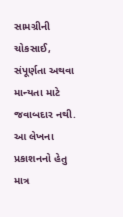સામગ્રીની ચોકસાઈ, સંપૂર્ણતા અથવા માન્યતા માટે જવાબદાર નથી. આ લેખના પ્રકાશનનો હેતુ માત્ર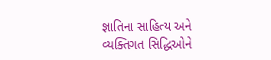જ્ઞાતિના સાહિત્ય અને વ્યક્તિગત સિદ્ધિઓને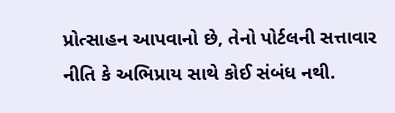પ્રોત્સાહન આપવાનો છે, તેનો પોર્ટલની સત્તાવાર નીતિ કે અભિપ્રાય સાથે કોઈ સંબંધ નથી.